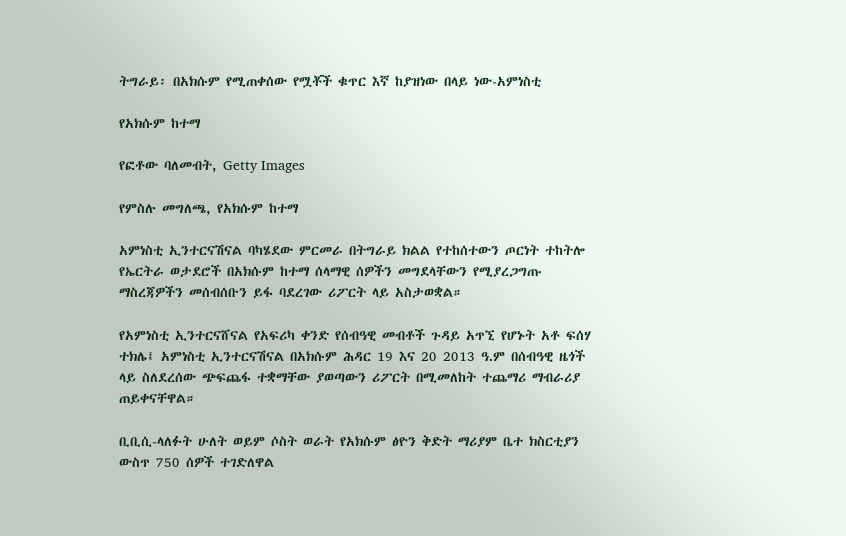ትግራይ፡ በአክሱም የሚጠቀሰው የሟቾች ቁጥር እኛ ከያዝነው በላይ ነው-አምነስቲ

የአክሱም ከተማ

የፎቶው ባለመብት, Getty Images

የምስሉ መግለጫ, የአክሱም ከተማ

አምነስቲ ኢንተርናሽናል ባካሄደው ምርመራ በትግራይ ክልል የተከሰተውን ጦርነት ተከትሎ የኤርትራ ወታደሮች በአክሱም ከተማ ሰላማዊ ሰዎችን መግደላቸውን የሚያረጋግጡ ማስረጃዎችን መሰብሰቡን ይፋ ባደረገው ሪፖርት ላይ አስታወቋል።

የአምነስቲ ኢንተርናሸናል የአፍሪካ ቀንድ የሰብዓዊ መብቶች ጉዳይ አጥኚ የሆኑት አቶ ፍሰሃ ተክሌ፤ አምነስቲ ኢንተርናሽናል በአክሱም ሕዳር 19 እና 20 2013 ዓ.ም በሰብዓዊ ዜጎች ላይ ስለደረሰው ጭፍጨፋ ተቋማቸው ያወጣውን ሪፖርት በሚመለከት ተጨማሪ ማብራሪያ ጠይቀናቸዋል።

ቢቢሲ-ላለፉት ሁለት ወይም ሶስት ወራት የአክሱም ፅዮን ቅድት ማሪያም ቤተ ክስርቲያን ውስጥ 750 ሰዎች ተገድለዋል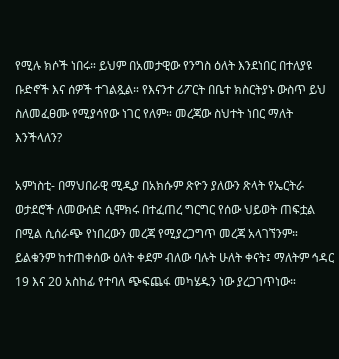የሚሉ ክሶች ነበሩ። ይህም በአመታዊው የንግስ ዕለት እንደነበር በተለያዩ ቡድኖች እና ሰዎች ተገልጿል። የእናንተ ሪፖርት በቤተ ክስርትያኑ ውስጥ ይህ ስለመፈፀሙ የሚያሳየው ነገር የለም። መረጃው ስህተት ነበር ማለት እንችላለን?

አምነስቲ- በማህበራዊ ሚዲያ በአክሱም ጽዮን ያለውን ጽላት የኤርትራ ወታደሮች ለመውሰድ ሲሞክሩ በተፈጠረ ግርግር የሰው ህይወት ጠፍቷል በሚል ሲሰራጭ የነበረውን መረጃ የሚያረጋግጥ መረጃ አላገኘንም። ይልቁንም ከተጠቀሰው ዕለት ቀደም ብለው ባሉት ሁለት ቀናት፤ ማለትም ኅዳር 19 እና 20 አስከፊ የተባለ ጭፍጨፋ መካሄዱን ነው ያረጋገጥነው።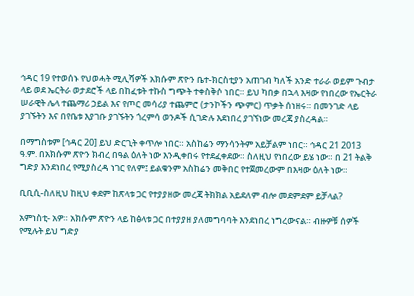ኅዳር 19 የተወሰኑ የህወሓት ሚሊሻዎች አክሱም ጽዮን ቤተ-ክርስቲያን አጠገብ ካለች አንድ ተራራ ወይም ጉብታ ላይ ወደ ኤርትራ ወታደሮች ላይ በከፈቱት ተኩስ ግጭት ተቀስቅሶ ነበር። ይህ ካበቃ በኋላ እዛው የነበረው የኤርትራ ሠራዊት ሌላ ተጨማሪ ኃይል እና የጦር መሳሪያ ተጨምሮ (ታንኮችን ጭምር) ጥቃት ሰነዘሩ። በመንገድ ላይ ያገኙትን እና በየቤቱ እያገቡ ያገኙትን ጎረምሳ ወንዶች ሲገድሉ እደነበረ ያገኘነው መረጃ ያስረዳል።

በማግስቱም [ኅዳር 20] ይህ ድርጊት ቀጥሎ ነበር። አስከሬን ማንሳንትም አይቻልም ነበር። ኅዳር 21 2013 ዓ.ም. በአክሱም ጽዮን ክብረ በዓል ዕለት ነው እንዲቀበሩ የተደፈቀደው። ስለዚህ የነበረው ይሄ ነው። በ 21 ትልቅ ግድያ እንደነበረ የሚያስረዳ ነገር የለም፤ ይልቁንም አስከሬን መቅበር የተጀመረውም በእዛው ዕለት ነው።

ቢቢሲ-ስለዚህ ከዚህ ቀደም ከጽላቱ ጋር የተያያዘው መረጃ ትክክል አይደለም ብሎ መደምደም ይቻላል?

አምነስቲ- አዎ። አክሱም ጽዮን ላይ ከፅላቱ ጋር በተያያዘ ያለመግባባት እንደነበረ ነግረውናል። ብዙዎቹ ሰዎች የሚሉት ይህ ግድያ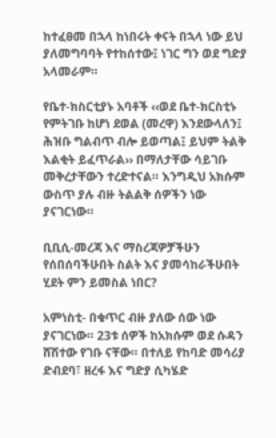ከተፈፀመ በኋላ ከነበሩት ቀናት በኋላ ነው ይህ ያለመግባባት የተከሰተው፤ ነገር ግን ወደ ግድያ አላመራም።

የቤተ-ክስርቲያኑ አባቶች ‹‹ወደ ቤተ-ክርስቲኑ የምትገቡ ከሆነ ደወል (መረዋ) እንደውላለን፤ ሕዝቡ ግልብጥ ብሎ ይወጣል፤ ይህም ትልቅ እልቂት ይፈጥራል›› በማለታቸው ሳይገቡ መቅረታቸውን ተረድተናል። እንግዲህ አክሱም ውስጥ ያሉ ብዙ ትልልቅ ሰዎችን ነው ያናገርነው።

ቢቢሲ-መረጃ እና ማስረጃዎቻችሁን የሰበሰባችሁበት ስልት እና ያመሳከራችሁበት ሂደት ምን ይመስል ነበር?

አምነስቲ- በቁጥር ብዙ ያለው ሰው ነው ያናገርነው። 23ቱ ሰዎች ከአክሱም ወደ ሱዳን ሸሽተው የገቡ ናቸው። በተለይ የከባድ መሳሪያ ድብደባ፣ ዘረፋ እና ግድያ ሲካሄድ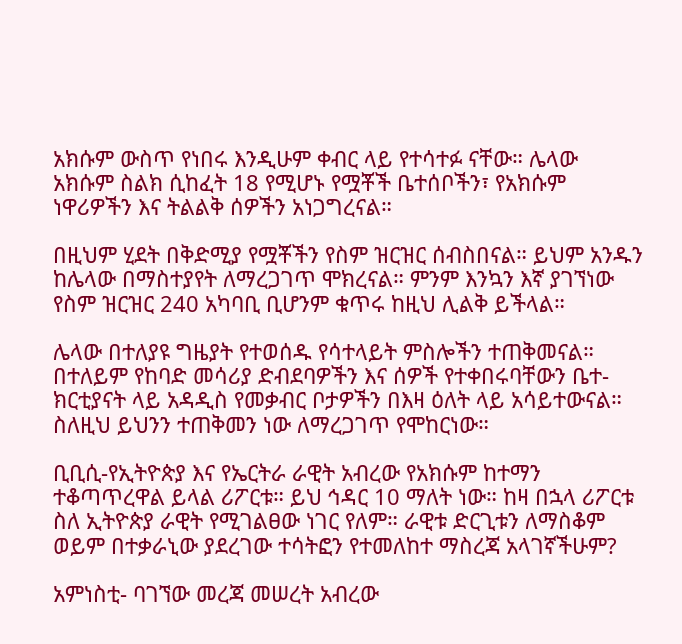አክሱም ውስጥ የነበሩ እንዲሁም ቀብር ላይ የተሳተፉ ናቸው። ሌላው አክሱም ስልክ ሲከፈት 18 የሚሆኑ የሟቾች ቤተሰቦችን፣ የአክሱም ነዋሪዎችን እና ትልልቅ ሰዎችን አነጋግረናል።

በዚህም ሂደት በቅድሚያ የሟቾችን የስም ዝርዝር ሰብስበናል። ይህም አንዱን ከሌላው በማስተያየት ለማረጋገጥ ሞክረናል። ምንም እንኳን እኛ ያገኘነው የስም ዝርዝር 240 አካባቢ ቢሆንም ቁጥሩ ከዚህ ሊልቅ ይችላል።

ሌላው በተለያዩ ግዜያት የተወሰዱ የሳተላይት ምስሎችን ተጠቅመናል። በተለይም የከባድ መሳሪያ ድብደባዎችን እና ሰዎች የተቀበሩባቸውን ቤተ-ክርቲያናት ላይ አዳዲስ የመቃብር ቦታዎችን በእዛ ዕለት ላይ አሳይተውናል። ስለዚህ ይህንን ተጠቅመን ነው ለማረጋገጥ የሞከርነው።

ቢቢሲ-የኢትዮጵያ እና የኤርትራ ራዊት አብረው የአክሱም ከተማን ተቆጣጥረዋል ይላል ሪፖርቱ። ይህ ኅዳር 10 ማለት ነው። ከዛ በኋላ ሪፖርቱ ስለ ኢትዮጵያ ራዊት የሚገልፀው ነገር የለም። ራዊቱ ድርጊቱን ለማስቆም ወይም በተቃራኒው ያደረገው ተሳትፎን የተመለከተ ማስረጃ አላገኛችሁም?

አምነስቲ- ባገኘው መረጃ መሠረት አብረው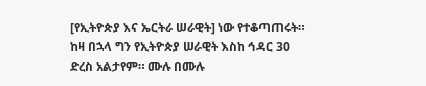[የኢትዮጵያ እና ኤርትራ ሠራዊት] ነው የተቆጣጠሩት። ከዛ በኋላ ግን የኢትዮጵያ ሠራዊት እስከ ኅዳር 30 ድረስ አልታየም። ሙሉ በሙሉ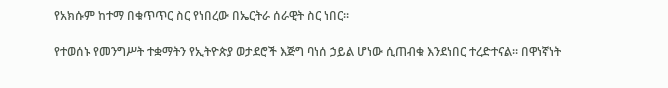የአክሱም ከተማ በቁጥጥር ስር የነበረው በኤርትራ ሰራዊት ስር ነበር።

የተወሰኑ የመንግሥት ተቋማትን የኢትዮጵያ ወታደሮች እጅግ ባነሰ ኃይል ሆነው ሲጠብቁ እንደነበር ተረድተናል። በዋነኛነት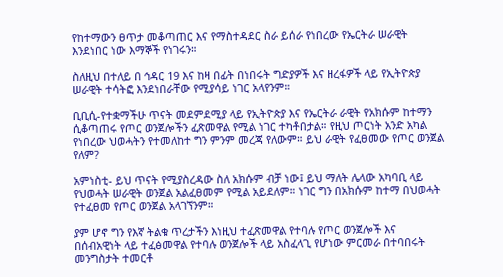የከተማውን ፀጥታ መቆጣጠር እና የማስተዳደር ስራ ይሰራ የነበረው የኤርትራ ሠራዊት እንደነበር ነው እማኞች የነገሩን።

ስለዚህ በተለይ በ ኅዳር 19 እና ከዛ በፊት በነበሩት ግድያዎች እና ዘረፋዎች ላይ የኢትዮጵያ ሠራዊት ተሳትፎ እንደነበራቸው የሚያሳይ ነገር አላየንም።

ቢቢሲ-የተቋማችሁ ጥናት መደምደሚያ ላይ የኢትዮጵያ እና የኤርትራ ራዊት የአክሱም ከተማን ሲቆጣጠሩ የጦር ወንጀሎችን ፈጽመዋል የሚል ነገር ተካቶበታል። የዚህ ጦርነት አንድ አካል የነበረው ህወሓትን የተመለከተ ግን ምንም መረጃ የለውም። ይህ ራዊት የፈፀመው የጦር ወንጀል የለም?

አምነስቲ- ይህ ጥናት የሚያስረዳው ስለ አክሱም ብቻ ነው፤ ይህ ማለት ሌላው አካባቢ ላይ የህወሓት ሠራዊት ወንጀል አልፈፀመም የሚል አይደለም። ነገር ግን በአክሱም ከተማ በህወሓት የተፈፀመ የጦር ወንጀል አላገኘንም።

ያም ሆኖ ግን የእኛ ትልቁ ጥረታችን እነዚህ ተፈጽመዋል የተባሉ የጦር ወንጀሎች እና በሰብአዊነት ላይ ተፈፅመዋል የተባሉ ወንጀሎች ላይ አስፈላጊ የሆነው ምርመራ በተባበሩት መንግስታት ተመርቶ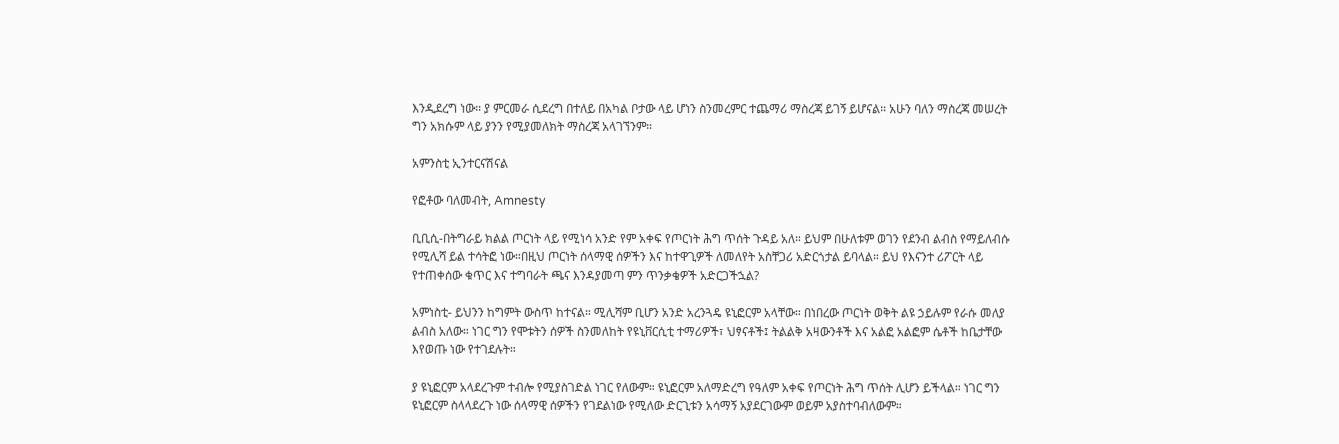እንዲደረግ ነው። ያ ምርመራ ሲደረግ በተለይ በአካል ቦታው ላይ ሆነን ስንመረምር ተጨማሪ ማስረጃ ይገኝ ይሆናል። አሁን ባለን ማስረጃ መሠረት ግን አክሱም ላይ ያንን የሚያመለክት ማስረጃ አላገኘንም።

አምንስቲ ኢንተርናሽናል

የፎቶው ባለመብት, Amnesty

ቢቢሲ-በትግራይ ክልል ጦርነት ላይ የሚነሳ አንድ የም አቀፍ የጦርነት ሕግ ጥሰት ጉዳይ አለ። ይህም በሁለቱም ወገን የደንብ ልብስ የማይለብሱ የሚሊሻ ይል ተሳትፎ ነው።በዚህ ጦርነት ሰላማዊ ሰዎችን እና ከተዋጊዎች ለመለየት አስቸጋሪ አድርጎታል ይባላል። ይህ የእናንተ ሪፖርት ላይ የተጠቀሰው ቁጥር እና ተግባራት ጫና እንዳያመጣ ምን ጥንቃቄዎች አድርጋችኋል?

አምነስቲ- ይህንን ከግምት ውስጥ ከተናል። ሚሊሻም ቢሆን አንድ አረንጓዴ ዩኒፎርም አላቸው። በነበረው ጦርነት ወቅት ልዩ ኃይሉም የራሱ መለያ ልብስ አለው። ነገር ግን የሞቱትን ሰዎች ስንመለከት የዩኒቨርሲቲ ተማሪዎች፣ ህፃናቶች፤ ትልልቅ አዛውንቶች እና አልፎ አልፎም ሴቶች ከቤታቸው እየወጡ ነው የተገደሉት።

ያ ዩኒፎርም አላደረጉም ተብሎ የሚያስገድል ነገር የለውም። ዩኒፎርም አለማድረግ የዓለም አቀፍ የጦርነት ሕግ ጥሰት ሊሆን ይችላል። ነገር ግን ዩኒፎርም ስላላደረጉ ነው ሰላማዊ ሰዎችን የገደልነው የሚለው ድርጊቱን አሳማኝ አያደርገውም ወይም አያስተባብለውም።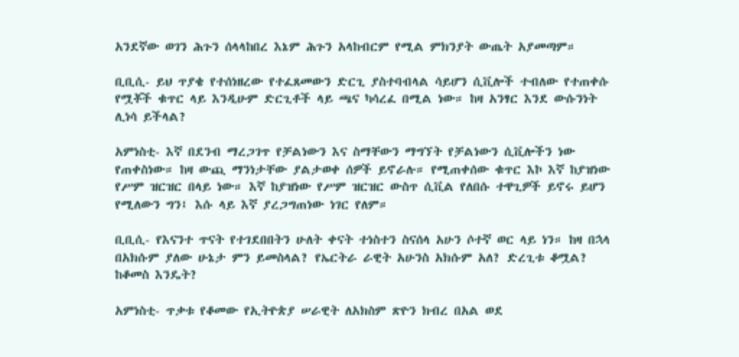አንደኛው ወገን ሕጉን ሰላላከበረ እኔም ሕጉን አላከብርም የሚል ምክንያት ውጤት አያመጣም።

ቢቢሲ- ይህ ጥያቄ የተሰነዘረው የተፈጸመውን ድርጊ ያስተባብላል ሳይሆን ሲቪሎች ተብለው የተጠቀሱ የሟቾች ቁጥር ላይ እንዲሁም ድርጊቶች ላይ ጫና ካሳረፈ በሚል ነው። ከዛ አንፃር እንደ ውሱንነት ሊነሳ ይችላል?

አምነስቲ- እኛ በደንብ ማረጋገጥ የቻልነውን እና ስማቸውን ማግኘት የቻልነውን ሲቪሎችን ነው የጠቀስነው። ከዛ ውጪ ማንነታቸው ያልታወቀ ሰዎች ይኖራሉ። የሚጠቀሰው ቁጥር እኮ እኛ ከያዝነው የሥም ዝርዝር በላይ ነው። እኛ ከያዝነው የሥም ዝርዝር ውስጥ ሲቪል የለበሱ ተዋጊዎች ይኖሩ ይሆን የሚለውን ግን፤ እሱ ላይ እኛ ያረጋግጠነው ነገር የለም።

ቢቢሲ- የእናንተ ጥናት የተገደበበትን ሁለት ቀናት ተነስተን ስናሰላ አሁን ሶተኛ ወር ላይ ነን። ከዛ በኋላ በአክሱም ያለው ሁኔታ ምን ይመስላል? የኤርትራ ራዊት አሁንስ አክሱም አለ? ድረጊቱ ቆሟል? ከቆመስ እንዴት?

አምነስቲ- ጥቃቱ የቆመው የኢትዮጵያ ሠራዊት ለአክስም ጽዮን ክብረ በአል ወደ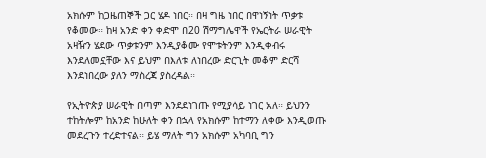አክሱም ከጋዜጠኞች ጋር ሄዶ ነበር። በዛ ግዜ ነበር በዋነኝነት ጥቃቱ የቆመው። ከዛ አንድ ቀን ቀድሞ በ20 ሽማግሌዋች የኤርትራ ሠራዊት አዛዥን ሄደው ጥቃቱንም እንዲያቆሙ የሞቱትንም እንዲቀብሩ እንደለመኗቸው እና ይህም በእለቱ ለነበረው ድርጊት መቆም ድርሻ እንደነበረው ያለን ማስረጃ ያስረዳል።

የኢትዮጵያ ሠራዊት በጣም እንደደነገጡ የሚያሳይ ነገር አለ። ይህንን ተከትሎም ከአንድ ከሁለት ቀን በኋላ የአክሱም ከተማን ለቀው እንዲወጡ መደረጉን ተረድተናል። ይሄ ማለት ግን አክሱም አካባቢ ግን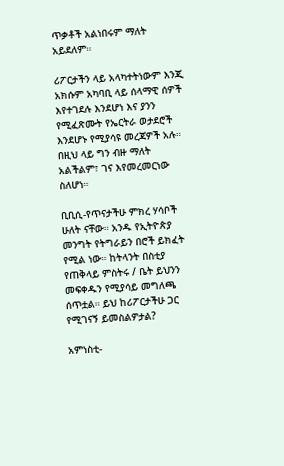ጥቃቶች አልነበሩም ማለት አይደለም።

ሪፖርታችን ላይ አላካተትነውም እንጂ አክሱም አካባቢ ላይ ሰላማዊ ሰዎች እየተገደሉ እንደሆነ እና ያንን የሚፈጽሙት የኤርትራ ወታደሮች እንደሆኑ የሚያሳዩ መረጃዎች አሉ። በዚህ ላይ ግን ብዙ ማለት አልችልም፣ ገና እየመረመርነው ስለሆነ።

ቢቢሲ-የጥናታችሁ ምክረ ሃሳቦች ሁለት ናቸው። አንዱ የኢትዮጵያ መንግት የትግራይን በሮች ይክፈት የሚል ነው። ከትላንት በስቲያ የጠቅላይ ምስትሩ / ቤት ይህንን መፍቀዱን የሚያሳይ መግለጫ ሰጥቷል። ይህ ከሪፖርታችሁ ጋር የሚገናኝ ይመስልዎታል?

አምነስቲ-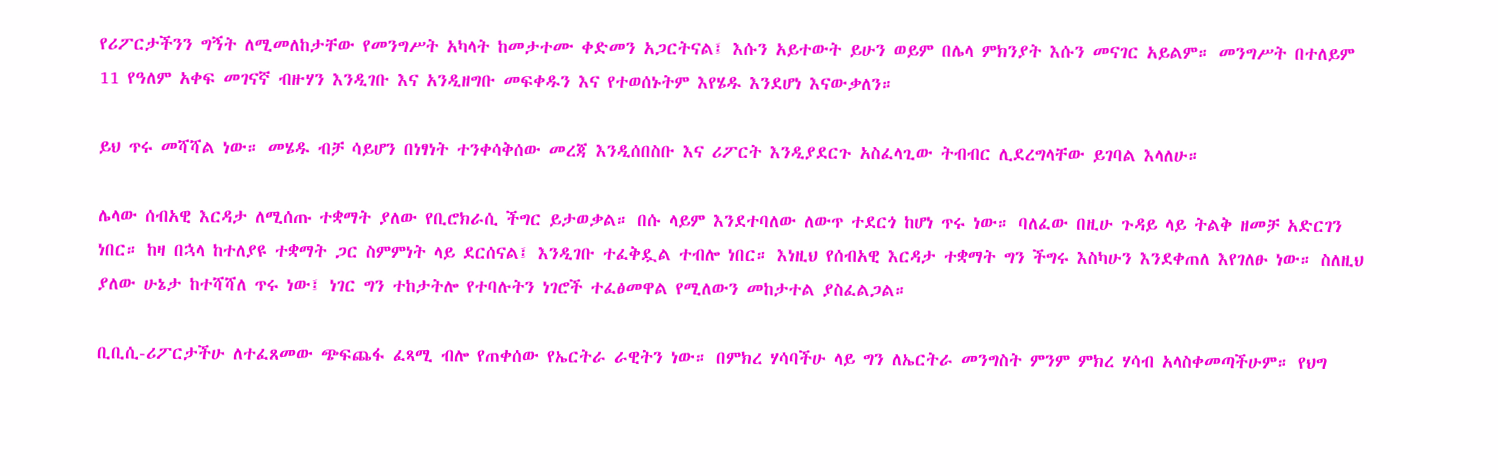የሪፖርታችንን ግኝት ለሚመለከታቸው የመንግሥት አካላት ከመታተሙ ቀድመን አጋርትናል፤ እሱን አይተውት ይሁን ወይም በሌላ ምክንያት እሱን መናገር አይልም። መንግሥት በተለይም 11 የዓለም አቀፍ መገናኛ ብዙሃን እንዲገቡ እና አንዲዘግቡ መፍቀዱን እና የተወሰኑትም እየሄዱ እንደሆነ እናውቃለን።

ይህ ጥሩ መሻሻል ነው። መሄዱ ብቻ ሳይሆን በነፃነት ተንቀሳቅሰው መረጃ እንዲሰበስቡ እና ሪፖርት እንዲያደርጉ አስፈላጊው ትብብር ሊደረግላቸው ይገባል እላለሁ።

ሌላው ሰብአዊ እርዳታ ለሚሰጡ ተቋማት ያለው የቢሮክራሲ ችግር ይታወቃል። በሱ ላይም እንደተባለው ለውጥ ተደርጎ ከሆነ ጥሩ ነው። ባለፈው በዚሁ ጉዳይ ላይ ትልቅ ዘመቻ አድርገን ነበር። ከዛ በኋላ ከተለያዩ ተቋማት ጋር ስምምነት ላይ ደርሰናል፤ እንዲገቡ ተፈቅዷል ተብሎ ነበር። እነዚህ የሰብአዊ እርዳታ ተቋማት ግን ችግሩ እስካሁን እንደቀጠለ እየገለፁ ነው። ስለዚህ ያለው ሁኔታ ከተሻሻለ ጥሩ ነው፤ ነገር ግን ተከታትሎ የተባሉትን ነገሮች ተፈፅመዋል የሚለውን መከታተል ያስፈልጋል።

ቢቢሲ-ሪፖርታችሁ ለተፈጸመው ጭፍጨፋ ፈጻሚ ብሎ የጠቀሰው የኤርትራ ራዊትን ነው። በምክረ ሃሳባችሁ ላይ ግን ለኤርትራ መንግስት ምንም ምክረ ሃሳብ አላስቀመጣችሁም። የህግ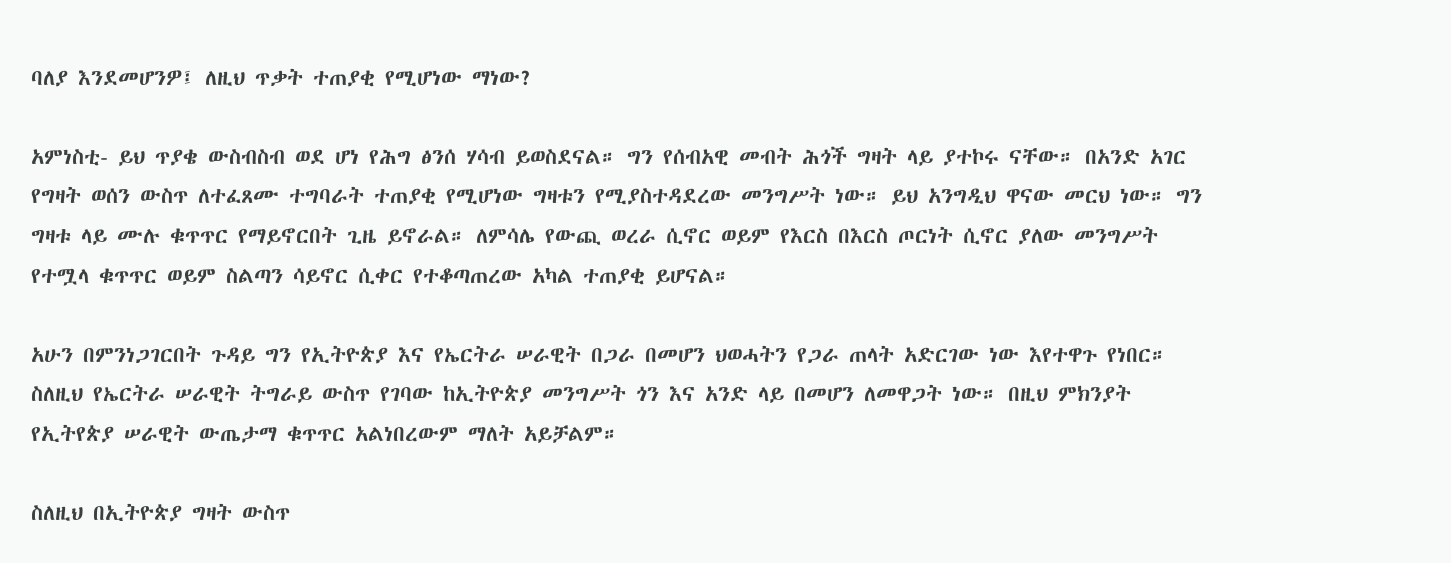ባለያ እንደመሆንዎ፤ ለዚህ ጥቃት ተጠያቂ የሚሆነው ማነው?

አምነስቲ- ይህ ጥያቄ ውስብስብ ወደ ሆነ የሕግ ፅንሰ ሃሳብ ይወስደናል። ግን የሰብአዊ መብት ሕጎች ግዛት ላይ ያተኮሩ ናቸው። በአንድ አገር የግዛት ወሰን ውስጥ ለተፈጸሙ ተግባራት ተጠያቂ የሚሆነው ግዛቱን የሚያስተዳደረው መንግሥት ነው። ይህ አንግዲህ ዋናው መርህ ነው። ግን ግዛቱ ላይ ሙሉ ቁጥጥር የማይኖርበት ጊዜ ይኖራል። ለምሳሌ የውጪ ወረራ ሲኖር ወይም የእርስ በእርስ ጦርነት ሲኖር ያለው መንግሥት የተሟላ ቁጥጥር ወይም ስልጣን ሳይኖር ሲቀር የተቆጣጠረው አካል ተጠያቂ ይሆናል።

አሁን በምንነጋገርበት ጉዳይ ግን የኢትዮጵያ እና የኤርትራ ሠራዊት በጋራ በመሆን ህወሓትን የጋራ ጠላት አድርገው ነው እየተዋጉ የነበር። ስለዚህ የኤርትራ ሠራዊት ትግራይ ውስጥ የገባው ከኢትዮጵያ መንግሥት ጎን እና አንድ ላይ በመሆን ለመዋጋት ነው። በዚህ ምክንያት የኢትየጵያ ሠራዊት ውጤታማ ቁጥጥር አልነበረውም ማለት አይቻልም።

ስለዚህ በኢትዮጵያ ግዛት ውስጥ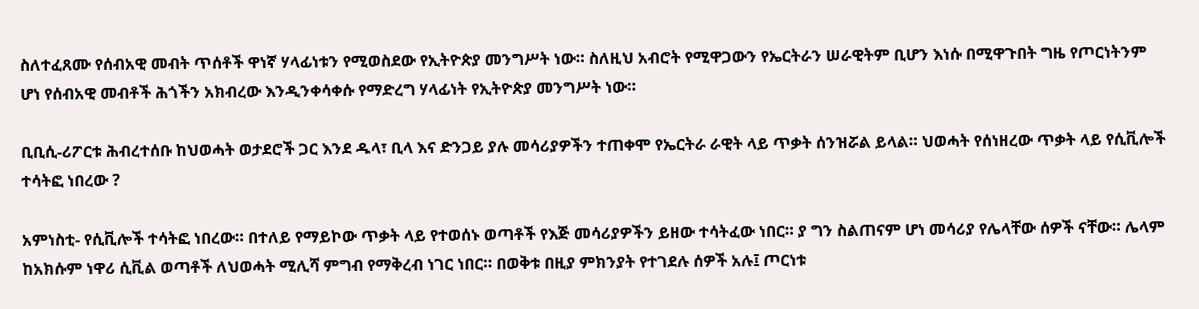ስለተፈጸሙ የሰብአዊ መብት ጥሰቶች ዋነኛ ሃላፊነቱን የሚወስደው የኢትዮጵያ መንግሥት ነው። ስለዚህ አብሮት የሚዋጋውን የኤርትራን ሠራዊትም ቢሆን እነሱ በሚዋጉበት ግዜ የጦርነትንም ሆነ የሰብአዊ መብቶች ሕጎችን አክብረው እንዲንቀሳቀሱ የማድረግ ሃላፊነት የኢትዮጵያ መንግሥት ነው።

ቢቢሲ-ሪፖርቱ ሕብረተሰቡ ከህወሓት ወታደሮች ጋር እንደ ዱላ፣ ቢላ እና ድንጋይ ያሉ መሳሪያዎችን ተጠቀሞ የኤርትራ ራዊት ላይ ጥቃት ሰንዝሯል ይላል። ህወሓት የሰነዘረው ጥቃት ላይ የሲቪሎች ተሳትፎ ነበረው ?

አምነስቲ- የሲቪሎች ተሳትፎ ነበረው። በተለይ የማይኮው ጥቃት ላይ የተወሰኑ ወጣቶች የእጅ መሳሪያዎችን ይዘው ተሳትፈው ነበር። ያ ግን ስልጠናም ሆነ መሳሪያ የሌላቸው ሰዎች ናቸው። ሌላም ከአክሱም ነዋሪ ሲቪል ወጣቶች ለህወሓት ሚሊሻ ምግብ የማቅረብ ነገር ነበር። በወቅቱ በዚያ ምክንያት የተገደሉ ሰዎች አሉ፤ ጦርነቱ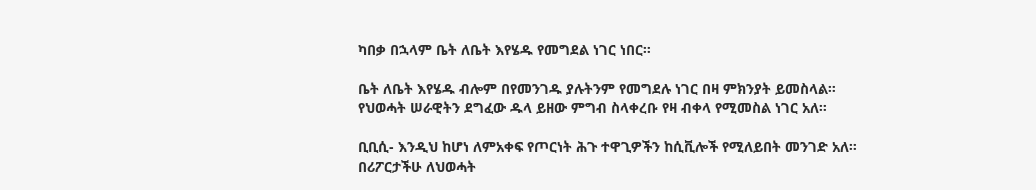ካበቃ በኋላም ቤት ለቤት እየሄዱ የመግደል ነገር ነበር።

ቤት ለቤት እየሄዱ ብሎም በየመንገዱ ያሉትንም የመግደሉ ነገር በዛ ምክንያት ይመስላል። የህወሓት ሠራዊትን ደግፈው ዱላ ይዘው ምግብ ስላቀረቡ የዛ ብቀላ የሚመስል ነገር አለ።

ቢቢሲ- እንዲህ ከሆነ ለምአቀፍ የጦርነት ሕጉ ተዋጊዎችን ከሲቪሎች የሚለይበት መንገድ አለ። በሪፖርታችሁ ለህወሓት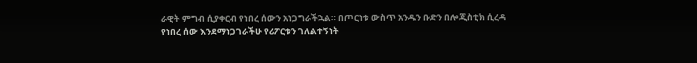ራዊት ምግብ ሲያቀርብ የነበረ ሰውን አነጋግራችኋል። በጦርነቱ ውስጥ አንዱን ቡድን በሎጂስቲክ ሲረዳ የነበረ ሰው እንደማነጋገራችሁ የሪፖርቱን ገለልተኝነት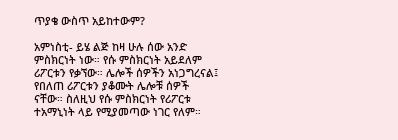ጥያቄ ውስጥ አይከተውም?

አምነስቲ- ይሄ ልጅ ከዛ ሁሉ ሰው አንድ ምስክርነት ነው። የሱ ምስክርነት አይደለም ሪፖርቱን የቃኘው። ሌሎች ሰዎችን አነጋግረናል፤ የበለጠ ሪፖርቱን ያቆሙት ሌሎቹ ሰዎች ናቸው። ስለዚህ የሱ ምስክርነት የሪፖርቱ ተአማኒነት ላይ የሚያመጣው ነገር የለም።